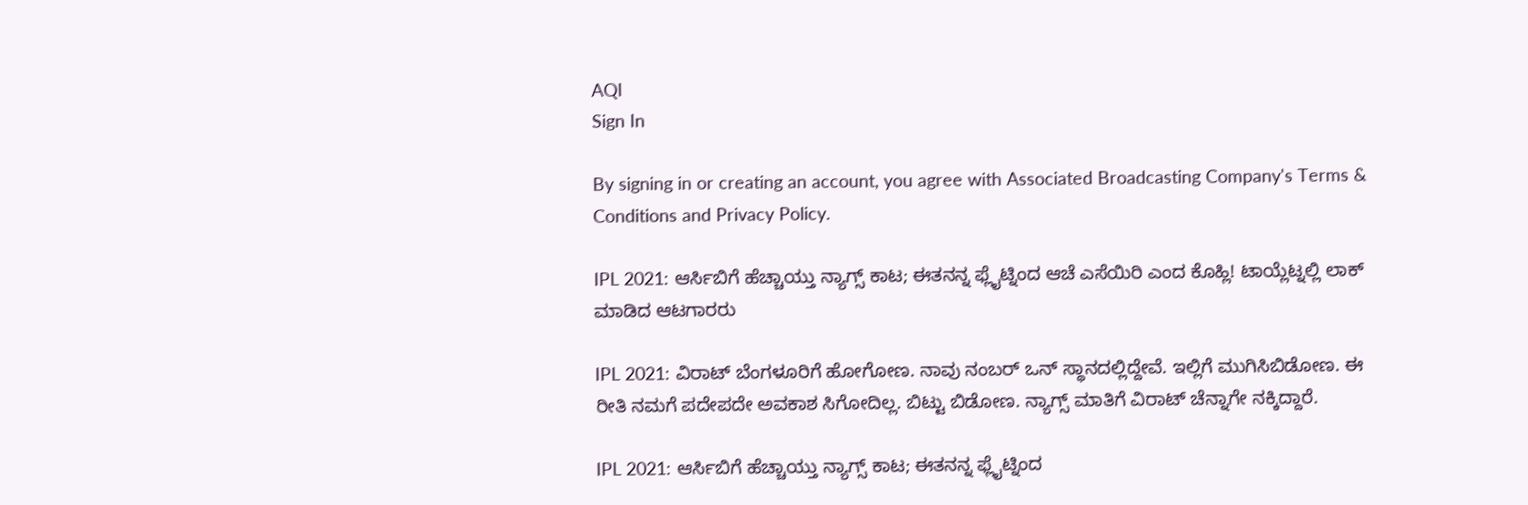AQI
Sign In

By signing in or creating an account, you agree with Associated Broadcasting Company's Terms & Conditions and Privacy Policy.

IPL 2021: ಆರ್ಸಿಬಿಗೆ ಹೆಚ್ಚಾಯ್ತು ನ್ಯಾಗ್ಸ್ ಕಾಟ; ಈತನನ್ನ ಫ್ಲೈಟ್ನಿಂದ ಆಚೆ ಎಸೆಯಿರಿ ಎಂದ ಕೊಹ್ಲಿ! ಟಾಯ್ಲೆಟ್ನಲ್ಲಿ ಲಾಕ್ ಮಾಡಿದ ಆಟಗಾರರು

IPL 2021: ವಿರಾಟ್ ಬೆಂಗಳೂರಿಗೆ ಹೋಗೋಣ. ನಾವು ನಂಬರ್ ಒನ್ ಸ್ಥಾನದಲ್ಲಿದ್ದೇವೆ. ಇಲ್ಲಿಗೆ ಮುಗಿಸಿಬಿಡೋಣ. ಈ ರೀತಿ ನಮಗೆ ಪದೇಪದೇ ಅವಕಾಶ ಸಿಗೋದಿಲ್ಲ. ಬಿಟ್ಟು ಬಿಡೋಣ. ನ್ಯಾಗ್ಸ್ ಮಾತಿಗೆ ವಿರಾಟ್ ಚೆನ್ನಾಗೇ ನಕ್ಕಿದ್ದಾರೆ.

IPL 2021: ಆರ್ಸಿಬಿಗೆ ಹೆಚ್ಚಾಯ್ತು ನ್ಯಾಗ್ಸ್ ಕಾಟ; ಈತನನ್ನ ಫ್ಲೈಟ್ನಿಂದ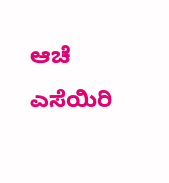ಆಚೆ ಎಸೆಯಿರಿ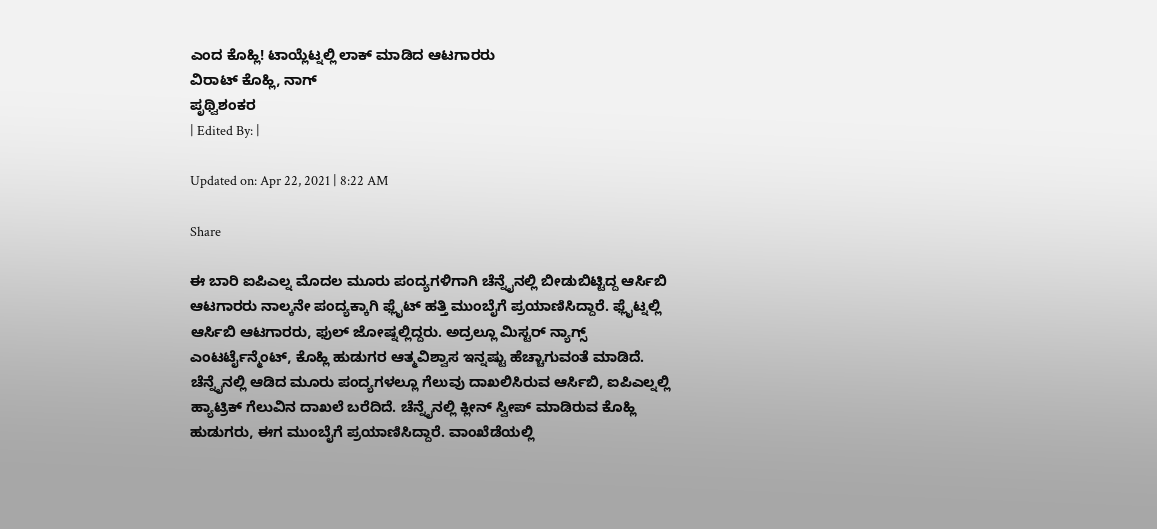ಎಂದ ಕೊಹ್ಲಿ! ಟಾಯ್ಲೆಟ್ನಲ್ಲಿ ಲಾಕ್ ಮಾಡಿದ ಆಟಗಾರರು
ವಿರಾಟ್ ಕೊಹ್ಲಿ, ನಾಗ್
ಪೃಥ್ವಿಶಂಕರ
| Edited By: |

Updated on: Apr 22, 2021 | 8:22 AM

Share

ಈ ಬಾರಿ ಐಪಿಎಲ್ನ ಮೊದಲ ಮೂರು ಪಂದ್ಯಗಳಿಗಾಗಿ ಚೆನ್ನೈನಲ್ಲಿ ಬೀಡುಬಿಟ್ಟಿದ್ದ ಆರ್ಸಿಬಿ ಆಟಗಾರರು ನಾಲ್ಕನೇ ಪಂದ್ಯಕ್ಕಾಗಿ ಫ್ಲೈಟ್ ಹತ್ತಿ ಮುಂಬೈಗೆ ಪ್ರಯಾಣಿಸಿದ್ದಾರೆ. ಫ್ಲೈಟ್ನಲ್ಲಿ ಆರ್ಸಿಬಿ ಆಟಗಾರರು, ಫುಲ್ ಜೋಷ್ನಲ್ಲಿದ್ದರು. ಅದ್ರಲ್ಲೂ ಮಿಸ್ಟರ್ ನ್ಯಾಗ್ಸ್ ಎಂಟರ್ಟೈನ್ಮೆಂಟ್, ಕೊಹ್ಲಿ ಹುಡುಗರ ಆತ್ಮವಿಶ್ವಾಸ ಇನ್ನಷ್ಟು ಹೆಚ್ಚಾಗುವಂತೆ ಮಾಡಿದೆ. ಚೆನ್ನೈನಲ್ಲಿ ಆಡಿದ ಮೂರು ಪಂದ್ಯಗಳಲ್ಲೂ ಗೆಲುವು ದಾಖಲಿಸಿರುವ ಆರ್ಸಿಬಿ, ಐಪಿಎಲ್ನಲ್ಲಿ ಹ್ಯಾಟ್ರಿಕ್ ಗೆಲುವಿನ ದಾಖಲೆ ಬರೆದಿದೆ. ಚೆನ್ನೈನಲ್ಲಿ ಕ್ಲೀನ್ ಸ್ವೀಪ್ ಮಾಡಿರುವ ಕೊಹ್ಲಿ ಹುಡುಗರು, ಈಗ ಮುಂಬೈಗೆ ಪ್ರಯಾಣಿಸಿದ್ದಾರೆ. ವಾಂಖೆಡೆಯಲ್ಲಿ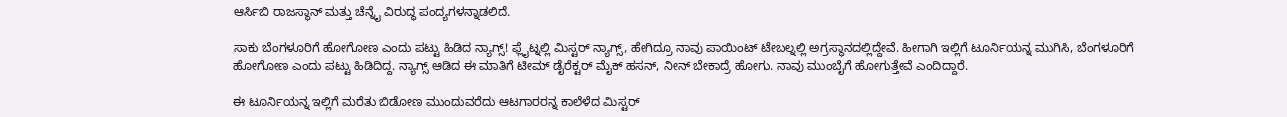ಆರ್ಸಿಬಿ ರಾಜಸ್ಥಾನ್ ಮತ್ತು ಚೆನ್ನೈ ವಿರುದ್ಧ ಪಂದ್ಯಗಳನ್ನಾಡಲಿದೆ.

ಸಾಕು ಬೆಂಗಳೂರಿಗೆ ಹೋಗೋಣ ಎಂದು ಪಟ್ಟು ಹಿಡಿದ ನ್ಯಾಗ್ಸ್! ಫ್ಲೈಟ್ನಲ್ಲಿ ಮಿಸ್ಟರ್ ನ್ಯಾಗ್ಸ್, ಹೇಗಿದ್ರೂ ನಾವು ಪಾಯಿಂಟ್ ಟೇಬಲ್ನಲ್ಲಿ ಅಗ್ರಸ್ಥಾನದಲ್ಲಿದ್ದೇವೆ. ಹೀಗಾಗಿ ಇಲ್ಲಿಗೆ ಟೂರ್ನಿಯನ್ನ ಮುಗಿಸಿ, ಬೆಂಗಳೂರಿಗೆ ಹೋಗೋಣ ಎಂದು ಪಟ್ಟು ಹಿಡಿದಿದ್ದ. ನ್ಯಾಗ್ಸ್ ಆಡಿದ ಈ ಮಾತಿಗೆ ಟೀಮ್ ಡೈರೆಕ್ಟರ್ ಮೈಕ್ ಹಸನ್, ನೀನ್ ಬೇಕಾದ್ರೆ ಹೋಗು. ನಾವು ಮುಂಬೈಗೆ ಹೋಗುತ್ತೇವೆ ಎಂದಿದ್ದಾರೆ.

ಈ ಟೂರ್ನಿಯನ್ನ ಇಲ್ಲಿಗೆ ಮರೆತು ಬಿಡೋಣ ಮುಂದುವರೆದು ಆಟಗಾರರನ್ನ ಕಾಲೆಳೆದ ಮಿಸ್ಟರ್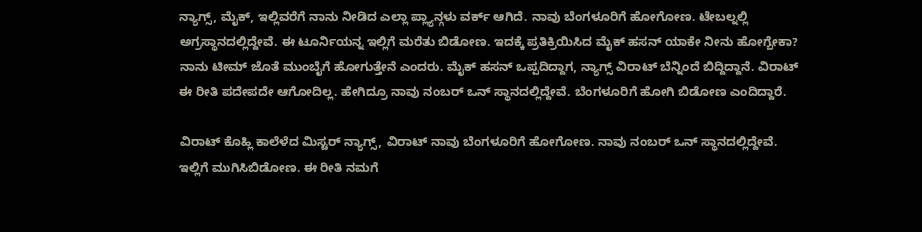ನ್ಯಾಗ್ಸ್, ಮೈಕ್, ಇಲ್ಲಿವರೆಗೆ ನಾನು ನೀಡಿದ ಎಲ್ಲಾ ಪ್ಲ್ಯಾನ್ಗಳು ವರ್ಕ್ ಆಗಿದೆ. ನಾವು ಬೆಂಗಳೂರಿಗೆ ಹೋಗೋಣ. ಟೇಬಲ್ನಲ್ಲಿ ಅಗ್ರಸ್ಥಾನದಲ್ಲಿದ್ದೇವೆ. ಈ ಟೂರ್ನಿಯನ್ನ ಇಲ್ಲಿಗೆ ಮರೆತು ಬಿಡೋಣ. ಇದಕ್ಕೆ ಪ್ರತಿಕ್ರಿಯಿಸಿದ ಮೈಕ್ ಹಸನ್ ಯಾಕೇ ನೀನು ಹೋಗ್ಬೇಕಾ? ನಾನು ಟೀಮ್ ಜೊತೆ ಮುಂಬೈಗೆ ಹೋಗುತ್ತೇನೆ ಎಂದರು. ಮೈಕ್ ಹಸನ್ ಒಪ್ಪದಿದ್ದಾಗ, ನ್ಯಾಗ್ಸ್ ವಿರಾಟ್ ಬೆನ್ನಿಂದೆ ಬಿದ್ದಿದ್ದಾನೆ. ವಿರಾಟ್ ಈ ರೀತಿ ಪದೇಪದೇ ಆಗೋದಿಲ್ಲ. ಹೇಗಿದ್ರೂ ನಾವು ನಂಬರ್ ಒನ್ ಸ್ಥಾನದಲ್ಲಿದ್ದೇವೆ. ಬೆಂಗಳೂರಿಗೆ ಹೋಗಿ ಬಿಡೋಣ ಎಂದಿದ್ದಾರೆ.

ವಿರಾಟ್ ಕೊಹ್ಲಿ ಕಾಲೆಳೆದ ಮಿಸ್ಟರ್ ನ್ಯಾಗ್ಸ್, ವಿರಾಟ್ ನಾವು ಬೆಂಗಳೂರಿಗೆ ಹೋಗೋಣ. ನಾವು ನಂಬರ್ ಒನ್ ಸ್ಥಾನದಲ್ಲಿದ್ದೇವೆ. ಇಲ್ಲಿಗೆ ಮುಗಿಸಿಬಿಡೋಣ. ಈ ರೀತಿ ನಮಗೆ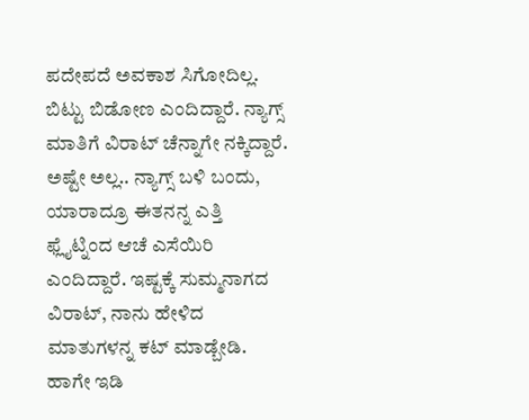ಪದೇಪದೆ ಅವಕಾಶ ಸಿಗೋದಿಲ್ಲ. ಬಿಟ್ಟು ಬಿಡೋಣ ಎಂದಿದ್ದಾರೆ. ನ್ಯಾಗ್ಸ್ ಮಾತಿಗೆ ವಿರಾಟ್ ಚೆನ್ನಾಗೇ ನಕ್ಕಿದ್ದಾರೆ. ಅಷ್ಟೇ ಅಲ್ಲ.. ನ್ಯಾಗ್ಸ್ ಬಳಿ ಬಂದು, ಯಾರಾದ್ರೂ ಈತನನ್ನ ಎತ್ತಿ ಫ್ಲೈಟ್ನಿಂದ ಆಚೆ ಎಸೆಯಿರಿ ಎಂದಿದ್ದಾರೆ. ಇಷ್ಟಕ್ಕೆ ಸುಮ್ಮನಾಗದ ವಿರಾಟ್, ನಾನು ಹೇಳಿದ ಮಾತುಗಳನ್ನ ಕಟ್ ಮಾಡ್ಬೇಡಿ. ಹಾಗೇ ಇಡಿ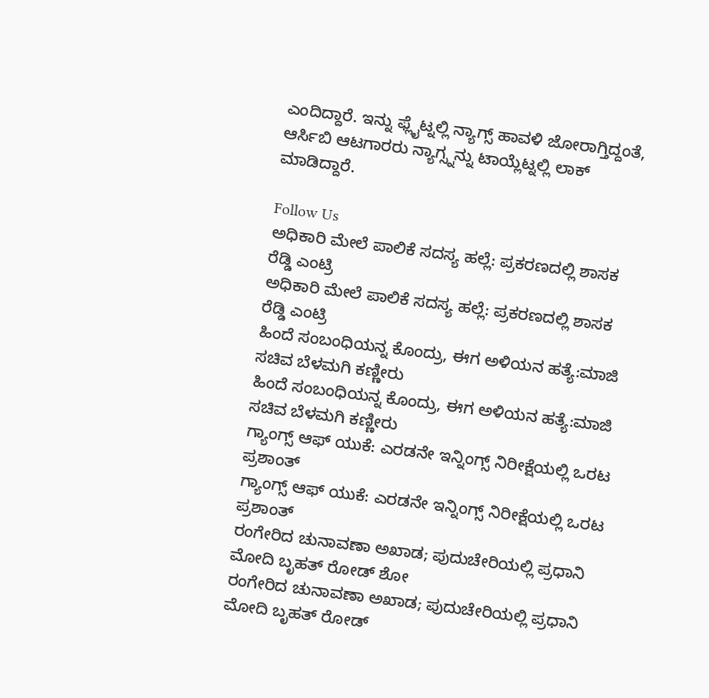ಎಂದಿದ್ದಾರೆ. ಇನ್ನು ಫ್ಲೈಟ್ನಲ್ಲಿ ನ್ಯಾಗ್ಸ್ ಹಾವಳಿ ಜೋರಾಗ್ತಿದ್ದಂತೆ, ಆರ್ಸಿಬಿ ಆಟಗಾರರು ನ್ಯಾಗ್ಸ್ನನ್ನು ಟಾಯ್ಲೆಟ್ನಲ್ಲಿ ಲಾಕ್ ಮಾಡಿದ್ದಾರೆ.

Follow Us
ಅಧಿಕಾರಿ ಮೇಲೆ ಪಾಲಿಕೆ ಸದಸ್ಯ ಹಲ್ಲೆ: ಪ್ರಕರಣದಲ್ಲಿ ಶಾಸಕ ರೆಡ್ಡಿ ಎಂಟ್ರಿ
ಅಧಿಕಾರಿ ಮೇಲೆ ಪಾಲಿಕೆ ಸದಸ್ಯ ಹಲ್ಲೆ: ಪ್ರಕರಣದಲ್ಲಿ ಶಾಸಕ ರೆಡ್ಡಿ ಎಂಟ್ರಿ
ಹಿಂದೆ ಸಂಬಂಧಿಯನ್ನ ಕೊಂದ್ರು, ಈಗ ಅಳಿಯನ ಹತ್ಯೆ:ಮಾಜಿ ಸಚಿವ ಬೆಳಮಗಿ ಕಣ್ಣೀರು
ಹಿಂದೆ ಸಂಬಂಧಿಯನ್ನ ಕೊಂದ್ರು, ಈಗ ಅಳಿಯನ ಹತ್ಯೆ:ಮಾಜಿ ಸಚಿವ ಬೆಳಮಗಿ ಕಣ್ಣೀರು
ಗ್ಯಾಂಗ್ಸ್ ಆಫ್ ಯುಕೆ: ಎರಡನೇ ಇನ್ನಿಂಗ್ಸ್ ನಿರೀಕ್ಷೆಯಲ್ಲಿ ಒರಟ ಪ್ರಶಾಂತ್
ಗ್ಯಾಂಗ್ಸ್ ಆಫ್ ಯುಕೆ: ಎರಡನೇ ಇನ್ನಿಂಗ್ಸ್ ನಿರೀಕ್ಷೆಯಲ್ಲಿ ಒರಟ ಪ್ರಶಾಂತ್
ರಂಗೇರಿದ ಚುನಾವಣಾ ಅಖಾಡ; ಪುದುಚೇರಿಯಲ್ಲಿ ಪ್ರಧಾನಿ ಮೋದಿ ಬೃಹತ್ ರೋಡ್ ಶೋ
ರಂಗೇರಿದ ಚುನಾವಣಾ ಅಖಾಡ; ಪುದುಚೇರಿಯಲ್ಲಿ ಪ್ರಧಾನಿ ಮೋದಿ ಬೃಹತ್ ರೋಡ್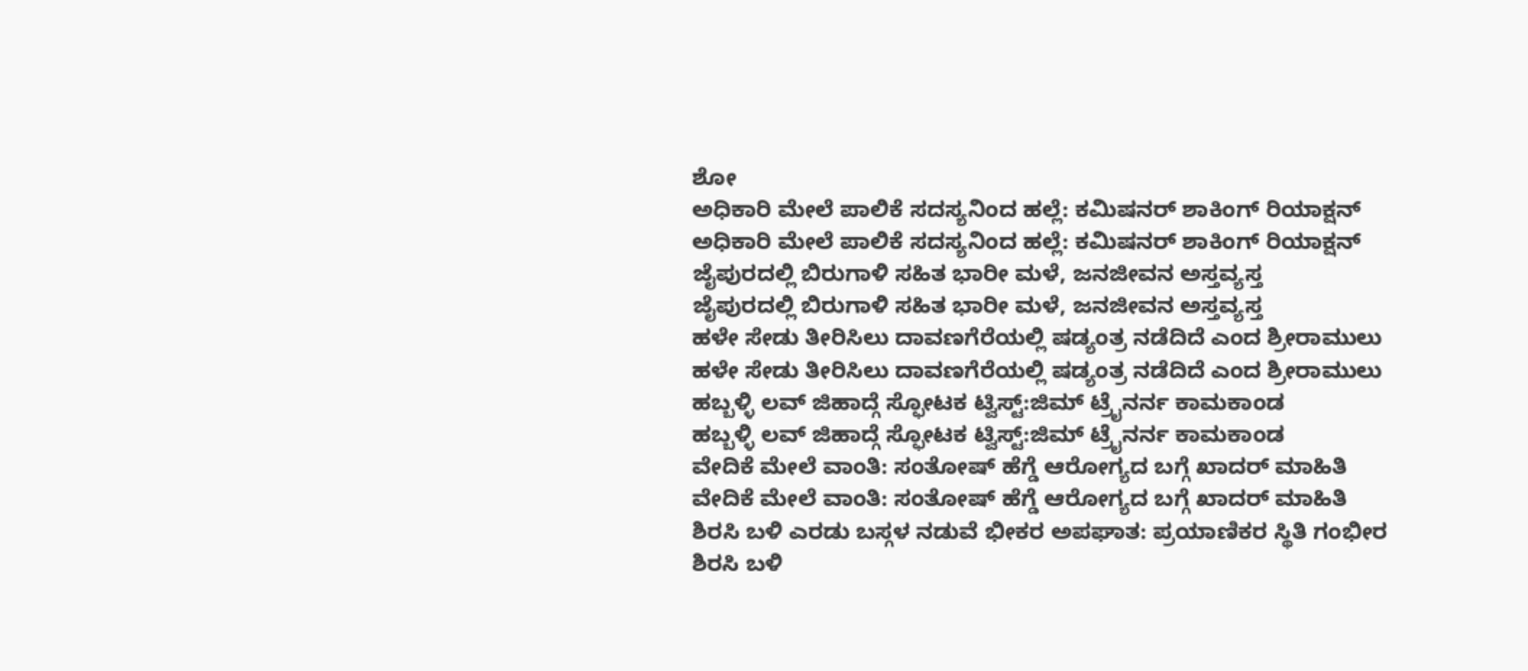ಶೋ
ಅಧಿಕಾರಿ ಮೇಲೆ ಪಾಲಿಕೆ ಸದಸ್ಯನಿಂದ ಹಲ್ಲೆ: ಕಮಿಷನರ್ ಶಾಕಿಂಗ್‌ ರಿಯಾಕ್ಷನ್‌
ಅಧಿಕಾರಿ ಮೇಲೆ ಪಾಲಿಕೆ ಸದಸ್ಯನಿಂದ ಹಲ್ಲೆ: ಕಮಿಷನರ್ ಶಾಕಿಂಗ್‌ ರಿಯಾಕ್ಷನ್‌
ಜೈಪುರದಲ್ಲಿ ಬಿರುಗಾಳಿ ಸಹಿತ ಭಾರೀ ಮಳೆ, ಜನಜೀವನ ಅಸ್ತವ್ಯಸ್ತ
ಜೈಪುರದಲ್ಲಿ ಬಿರುಗಾಳಿ ಸಹಿತ ಭಾರೀ ಮಳೆ, ಜನಜೀವನ ಅಸ್ತವ್ಯಸ್ತ
ಹಳೇ ಸೇಡು ತೀರಿಸಿಲು ದಾವಣಗೆರೆಯಲ್ಲಿ ಷಡ್ಯಂತ್ರ ನಡೆದಿದೆ ಎಂದ ಶ್ರೀರಾಮುಲು
ಹಳೇ ಸೇಡು ತೀರಿಸಿಲು ದಾವಣಗೆರೆಯಲ್ಲಿ ಷಡ್ಯಂತ್ರ ನಡೆದಿದೆ ಎಂದ ಶ್ರೀರಾಮುಲು
ಹಬ್ಬಳ್ಳಿ ಲವ್ ಜಿಹಾದ್ಗೆ ಸ್ಫೋಟಕ ಟ್ವಿಸ್ಟ್:ಜಿಮ್ ಟ್ರೈನರ್ನ ಕಾಮಕಾಂಡ
ಹಬ್ಬಳ್ಳಿ ಲವ್ ಜಿಹಾದ್ಗೆ ಸ್ಫೋಟಕ ಟ್ವಿಸ್ಟ್:ಜಿಮ್ ಟ್ರೈನರ್ನ ಕಾಮಕಾಂಡ
ವೇದಿಕೆ ಮೇಲೆ ವಾಂತಿ: ಸಂತೋಷ್ ಹೆಗ್ಡೆ ಆರೋಗ್ಯದ ಬಗ್ಗೆ ಖಾದರ್ ಮಾಹಿತಿ
ವೇದಿಕೆ ಮೇಲೆ ವಾಂತಿ: ಸಂತೋಷ್ ಹೆಗ್ಡೆ ಆರೋಗ್ಯದ ಬಗ್ಗೆ ಖಾದರ್ ಮಾಹಿತಿ
ಶಿರಸಿ ಬಳಿ ಎರಡು ಬಸ್ಗಳ ನಡುವೆ ಭೀಕರ ಅಪಘಾತ: ಪ್ರಯಾಣಿಕರ ಸ್ಥಿತಿ ಗಂಭೀರ
ಶಿರಸಿ ಬಳಿ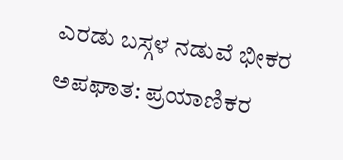ಎರಡು ಬಸ್ಗಳ ನಡುವೆ ಭೀಕರ ಅಪಘಾತ: ಪ್ರಯಾಣಿಕರ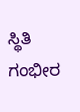ಸ್ಥಿತಿ ಗಂಭೀರ